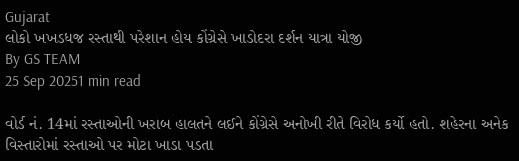Gujarat
લોકો ખખડધજ રસ્તાથી પરેશાન હોય કોંગ્રેસે ખાડોદરા દર્શન યાત્રા યોજી
By GS TEAM
25 Sep 20251 min read

વોર્ડ નં. 14માં રસ્તાઓની ખરાબ હાલતને લઈને કોંગ્રેસે અનોખી રીતે વિરોધ કર્યો હતો. શહેરના અનેક વિસ્તારોમાં રસ્તાઓ પર મોટા ખાડા પડતા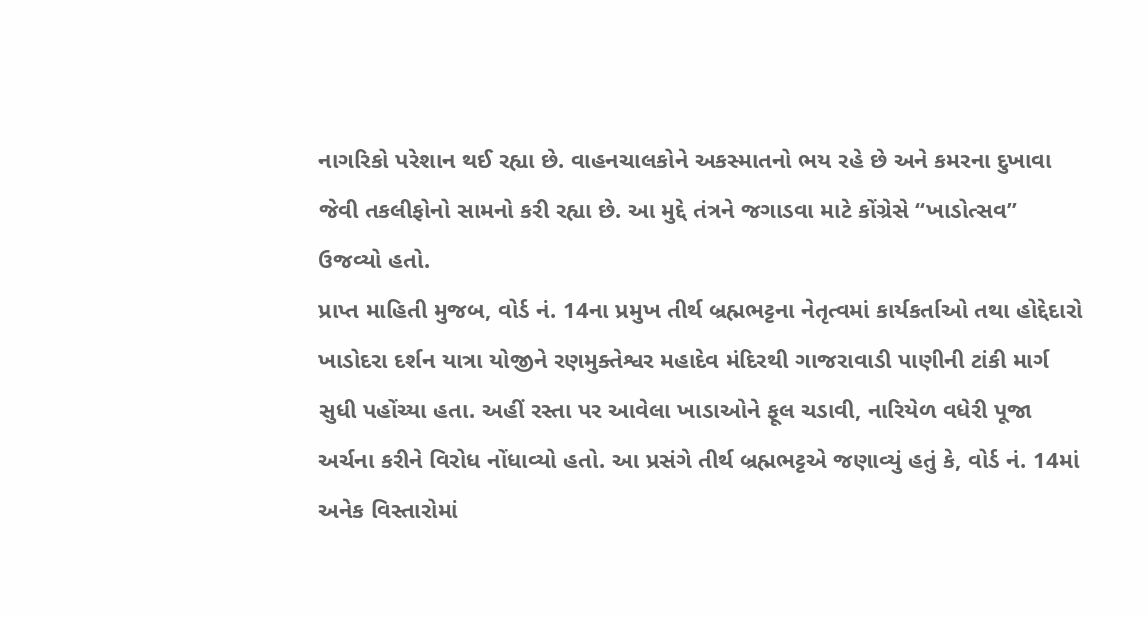નાગરિકો પરેશાન થઈ રહ્યા છે. વાહનચાલકોને અકસ્માતનો ભય રહે છે અને કમરના દુખાવા જેવી તકલીફોનો સામનો કરી રહ્યા છે. આ મુદ્દે તંત્રને જગાડવા માટે કોંગ્રેસે “ખાડોત્સવ” ઉજવ્યો હતો.
પ્રાપ્ત માહિતી મુજબ, વોર્ડ નં. 14ના પ્રમુખ તીર્થ બ્રહ્મભટ્ટના નેતૃત્વમાં કાર્યકર્તાઓ તથા હોદ્દેદારો ખાડોદરા દર્શન યાત્રા યોજીને રણમુક્તેશ્વર મહાદેવ મંદિરથી ગાજરાવાડી પાણીની ટાંકી માર્ગ સુધી પહોંચ્યા હતા. અહીં રસ્તા પર આવેલા ખાડાઓને ફૂલ ચડાવી, નારિયેળ વધેરી પૂજા અર્ચના કરીને વિરોધ નોંધાવ્યો હતો. આ પ્રસંગે તીર્થ બ્રહ્મભટ્ટએ જણાવ્યું હતું કે, વોર્ડ નં. 14માં અનેક વિસ્તારોમાં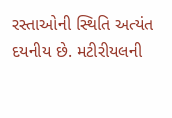રસ્તાઓની સ્થિતિ અત્યંત દયનીય છે. મટીરીયલની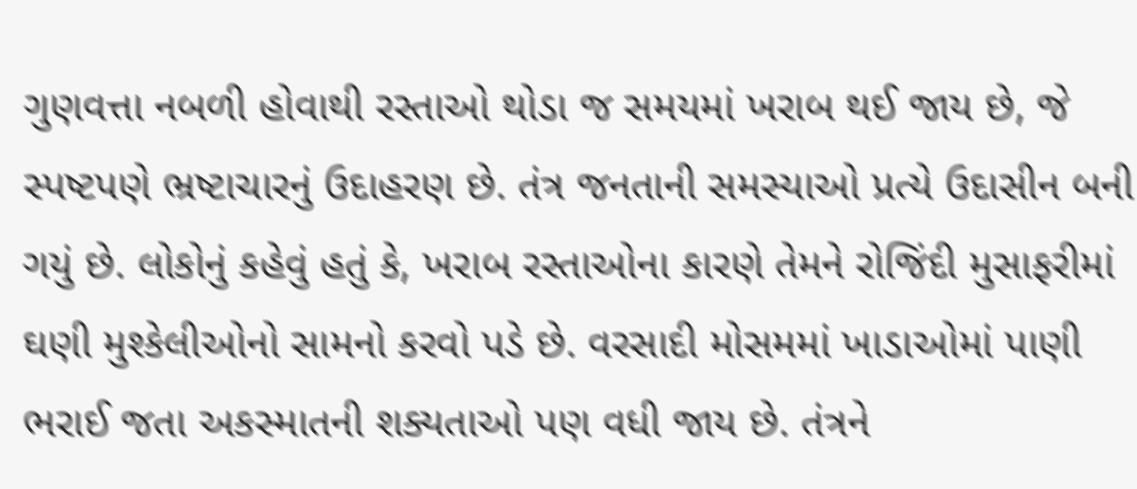ગુણવત્તા નબળી હોવાથી રસ્તાઓ થોડા જ સમયમાં ખરાબ થઈ જાય છે, જે સ્પષ્ટપણે ભ્રષ્ટાચારનું ઉદાહરણ છે. તંત્ર જનતાની સમસ્યાઓ પ્રત્યે ઉદાસીન બની ગયું છે. લોકોનું કહેવું હતું કે, ખરાબ રસ્તાઓના કારણે તેમને રોજિંદી મુસાફરીમાં ઘણી મુશ્કેલીઓનો સામનો કરવો પડે છે. વરસાદી મોસમમાં ખાડાઓમાં પાણી ભરાઈ જતા અકસ્માતની શક્યતાઓ પણ વધી જાય છે. તંત્રને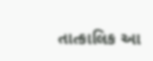તાત્કાલિક આ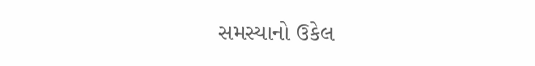સમસ્યાનો ઉકેલ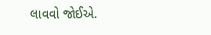લાવવો જોઈએ.